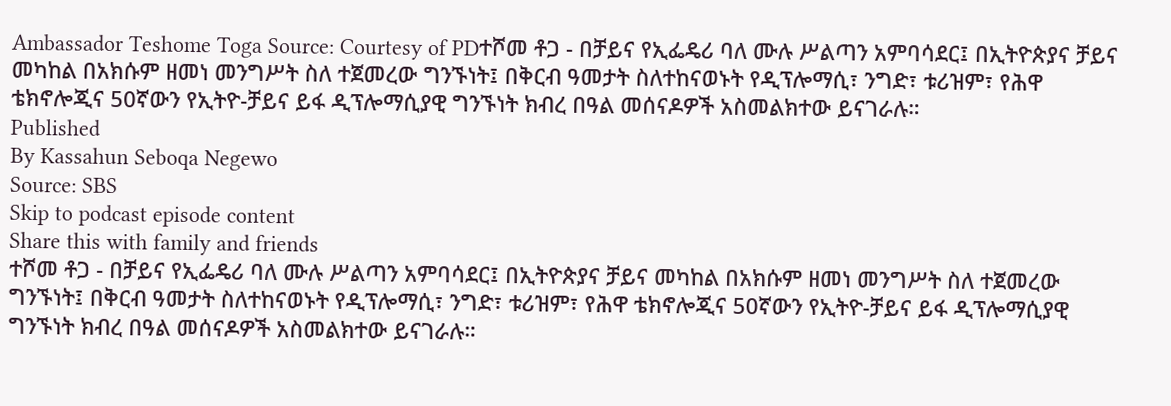Ambassador Teshome Toga Source: Courtesy of PDተሾመ ቶጋ - በቻይና የኢፌዴሪ ባለ ሙሉ ሥልጣን አምባሳደር፤ በኢትዮጵያና ቻይና መካከል በአክሱም ዘመነ መንግሥት ስለ ተጀመረው ግንኙነት፤ በቅርብ ዓመታት ስለተከናወኑት የዲፕሎማሲ፣ ንግድ፣ ቱሪዝም፣ የሕዋ ቴክኖሎጂና 50ኛውን የኢትዮ-ቻይና ይፋ ዲፕሎማሲያዊ ግንኙነት ክብረ በዓል መሰናዶዎች አስመልክተው ይናገራሉ።
Published
By Kassahun Seboqa Negewo
Source: SBS
Skip to podcast episode content
Share this with family and friends
ተሾመ ቶጋ - በቻይና የኢፌዴሪ ባለ ሙሉ ሥልጣን አምባሳደር፤ በኢትዮጵያና ቻይና መካከል በአክሱም ዘመነ መንግሥት ስለ ተጀመረው ግንኙነት፤ በቅርብ ዓመታት ስለተከናወኑት የዲፕሎማሲ፣ ንግድ፣ ቱሪዝም፣ የሕዋ ቴክኖሎጂና 50ኛውን የኢትዮ-ቻይና ይፋ ዲፕሎማሲያዊ ግንኙነት ክብረ በዓል መሰናዶዎች አስመልክተው ይናገራሉ።